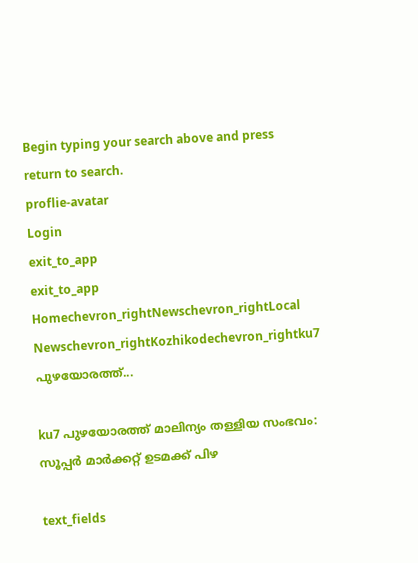Begin typing your search above and press return to search.
proflie-avatar
Login
exit_to_app
exit_to_app
Homechevron_rightNewschevron_rightLocal Newschevron_rightKozhikodechevron_rightku7 പുഴയോരത്ത്...

ku7 പുഴയോരത്ത് മാലിന്യം തള്ളിയ സംഭവം: സൂപ്പർ മാർക്കറ്റ് ഉടമക്ക് പിഴ

text_fields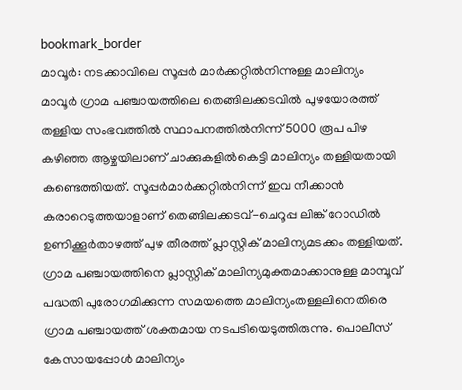bookmark_border
മാവൂർ: നടക്കാവിലെ സൂപ്പർ മാർക്കറ്റിൽനിന്നുള്ള മാലിന്യം മാവൂർ ഗ്രാമ പഞ്ചായത്തിലെ തെങ്ങിലക്കടവിൽ പുഴയോരത്ത് തള്ളിയ സംഭവത്തിൽ സ്ഥാപനത്തിൽനിന്ന് 5000 രൂപ പിഴ കഴിഞ്ഞ ആഴ്ചയിലാണ് ചാക്കുകളിൽകെട്ടി മാലിന്യം തള്ളിയതായി കണ്ടെത്തിയത്. സൂപ്പർമാർക്കറ്റിൽനിന്ന് ഇവ നീക്കാൻ കരാറെടുത്തയാളാണ് തെങ്ങിലക്കടവ്-ചെറൂപ്പ ലിങ്ക് റോഡിൽ ഉണിക്കൂർതാഴത്ത് പുഴ തീരത്ത് പ്ലാസ്റ്റിക് മാലിന്യമടക്കം തള്ളിയത്. ഗ്രാമ പഞ്ചായത്തിനെ പ്ലാസ്റ്റിക് മാലിന്യമുക്തമാക്കാനുള്ള മാമ്പൂവ് പദ്ധതി പുരോഗമിക്കുന്ന സമയത്തെ മാലിന്യംതള്ളലിനെതിരെ ഗ്രാമ പഞ്ചായത്ത് ശക്തമായ നടപടിയെടുത്തിരുന്നു. പൊലീസ് കേസായപ്പോൾ മാലിന്യം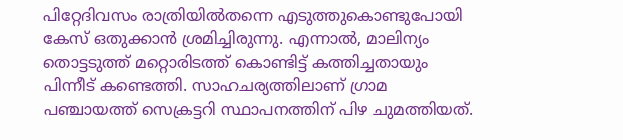പിറ്റേദിവസം രാത്രിയിൽതന്നെ എടുത്തുകൊണ്ടുപോയി കേസ് ഒതുക്കാൻ ശ്രമിച്ചിരുന്നു. എന്നാൽ, മാലിന്യം തൊട്ടടുത്ത് മറ്റൊരിടത്ത് കൊണ്ടിട്ട് കത്തിച്ചതായും പിന്നീട് കണ്ടെത്തി. സാഹചര്യത്തിലാണ് ഗ്രാമ പഞ്ചായത്ത് സെക്രട്ടറി സ്ഥാപനത്തിന് പിഴ ചുമത്തിയത്.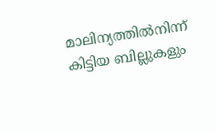മാലിന്യത്തിൽനിന്ന് കിട്ടിയ ബില്ലുകളും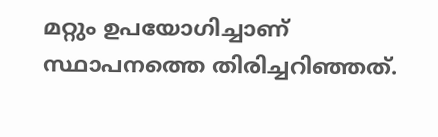മറ്റും ഉപയോഗിച്ചാണ് സ്ഥാപനത്തെ തിരിച്ചറിഞ്ഞത്.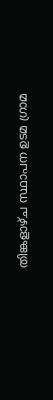തിങ്കളാഴ്ച സ്ഥാപന ഉടമ ഗ്രാമ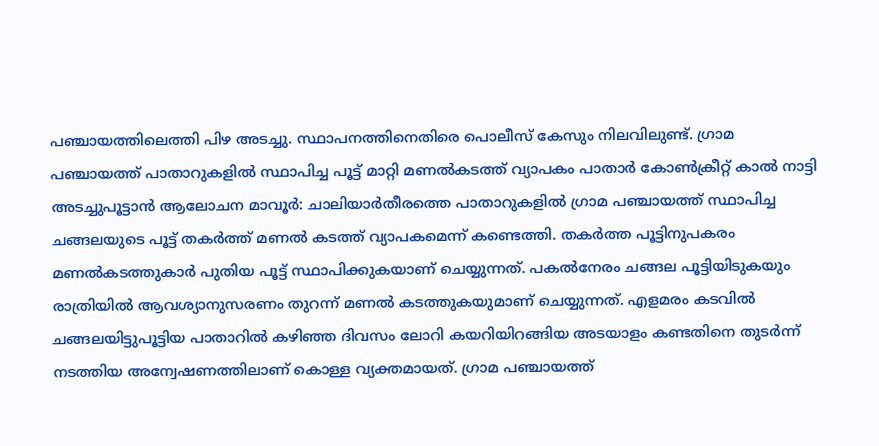പഞ്ചായത്തിലെത്തി പിഴ അടച്ചു. സ്ഥാപനത്തിനെതിരെ പൊലീസ് കേസും നിലവിലുണ്ട്. ഗ്രാമ പഞ്ചായത്ത് പാതാറുകളിൽ സ്ഥാപിച്ച പൂട്ട് മാറ്റി മണൽകടത്ത് വ്യാപകം പാതാർ കോൺക്രീറ്റ് കാൽ നാട്ടി അടച്ചുപൂട്ടാൻ ആലോചന മാവൂർ: ചാലിയാർതീരത്തെ പാതാറുകളിൽ ഗ്രാമ പഞ്ചായത്ത് സ്ഥാപിച്ച ചങ്ങലയുടെ പൂട്ട് തകർത്ത് മണൽ കടത്ത് വ്യാപകമെന്ന് കണ്ടെത്തി. തകർത്ത പൂട്ടിനുപകരം മണൽകടത്തുകാർ പുതിയ പൂട്ട് സ്ഥാപിക്കുകയാണ് ചെയ്യുന്നത്. പകൽനേരം ചങ്ങല പൂട്ടിയിടുകയും രാത്രിയിൽ ആവശ്യാനുസരണം തുറന്ന് മണൽ കടത്തുകയുമാണ് ചെയ്യുന്നത്. എളമരം കടവിൽ ചങ്ങലയിട്ടുപൂട്ടിയ പാതാറിൽ കഴിഞ്ഞ ദിവസം ലോറി കയറിയിറങ്ങിയ അടയാളം കണ്ടതിനെ തുടർന്ന് നടത്തിയ അന്വേഷണത്തിലാണ് കൊള്ള വ്യക്തമായത്. ഗ്രാമ പഞ്ചായത്ത്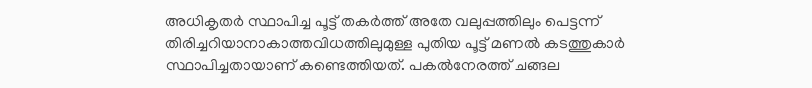അധികൃതർ സ്ഥാപിച്ച പൂട്ട് തകർത്ത് അതേ വലുപ്പത്തിലും പെട്ടന്ന് തിരിച്ചറിയാനാകാത്തവിധത്തിലുമുള്ള പുതിയ പൂട്ട് മണൽ കടത്തുകാർ സ്ഥാപിച്ചതായാണ് കണ്ടെത്തിയത്. പകൽനേരത്ത് ചങ്ങല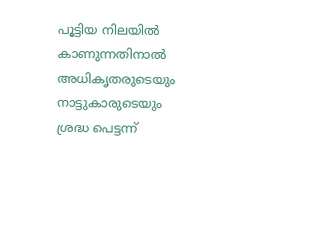പൂട്ടിയ നിലയിൽ കാണുന്നതിനാൽ അധികൃതരുടെയും നാട്ടുകാരുടെയും ശ്രദ്ധ പെട്ടന്ന്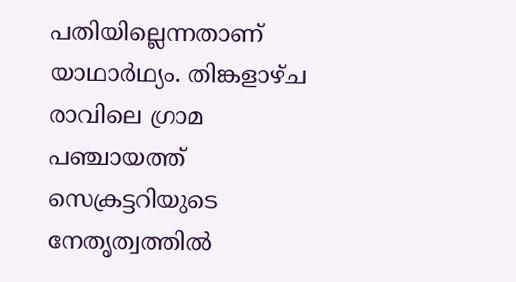പതിയില്ലെന്നതാണ് യാഥാർഥ്യം. തിങ്കളാഴ്ച രാവിലെ ഗ്രാമ പഞ്ചായത്ത് സെക്രട്ടറിയുടെ നേതൃത്വത്തിൽ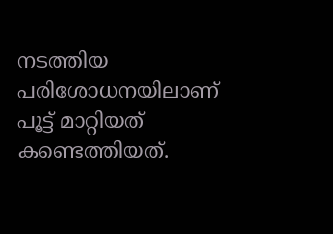നടത്തിയ പരിശോധനയിലാണ് പൂട്ട് മാറ്റിയത് കണ്ടെത്തിയത്.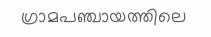ഗ്രാമപഞ്ചായത്തിലെ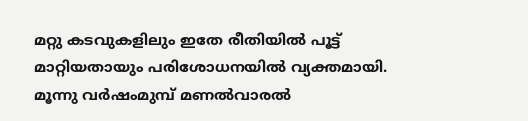മറ്റു കടവുകളിലും ഇതേ രീതിയിൽ പൂട്ട് മാറ്റിയതായും പരിശോധനയിൽ വ്യക്തമായി. മൂന്നു വർഷംമുമ്പ് മണൽവാരൽ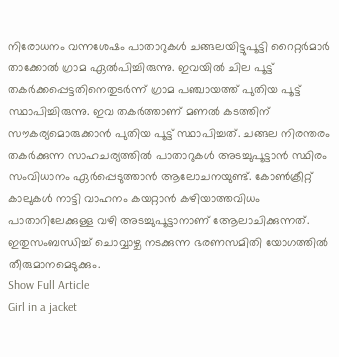നിരോധനം വന്നശേഷം പാതാറുകൾ ചങ്ങലയിട്ടുപൂട്ടി റൈറ്റർമാർ താക്കോൽ ഗ്രാമ ഏൽപിച്ചിരുന്നു. ഇവയിൽ ചില പൂട്ട് തകർക്കപ്പെട്ടതിനെതുടർന്ന് ഗ്രാമ പഞ്ചായത്ത് പുതിയ പൂട്ട് സ്ഥാപിച്ചിരുന്നു. ഇവ തകർത്താണ് മണൽ കടത്തിന് സൗകര്യമൊരുക്കാൻ പുതിയ പൂട്ട് സ്ഥാപിച്ചത്. ചങ്ങല നിരന്തരം തകർക്കുന്ന സാഹചര്യത്തിൽ പാതാറുകൾ അടച്ചുപൂട്ടാൻ സ്ഥിരം സംവിധാനം ഏർപ്പെടുത്താൻ ആലോചനയുണ്ട്. കോൺക്രീറ്റ് കാലുകൾ നാട്ടി വാഹനം കയറ്റാൻ കഴിയാത്തവിധം പാതാറിലേക്കുള്ള വഴി അടച്ചുപൂട്ടാനാണ് ആേലാചിക്കുന്നത്. ഇതുസംബന്ധിച്ച് ചൊവ്വാഴ്ച നടക്കുന്ന ഭരണസമിതി യോഗത്തിൽ തീരുമാനമെടുക്കും.
Show Full Article
Girl in a jacket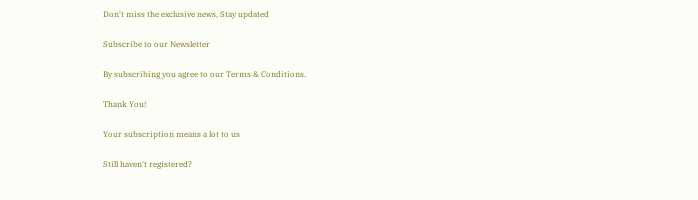Don't miss the exclusive news, Stay updated

Subscribe to our Newsletter

By subscribing you agree to our Terms & Conditions.

Thank You!

Your subscription means a lot to us

Still haven't registered?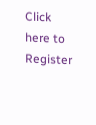Click here to Register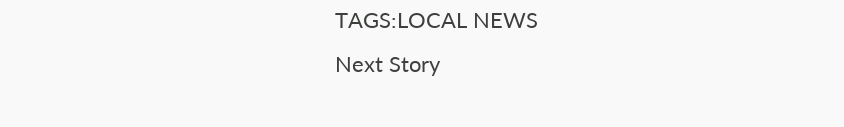TAGS:LOCAL NEWS
Next Story